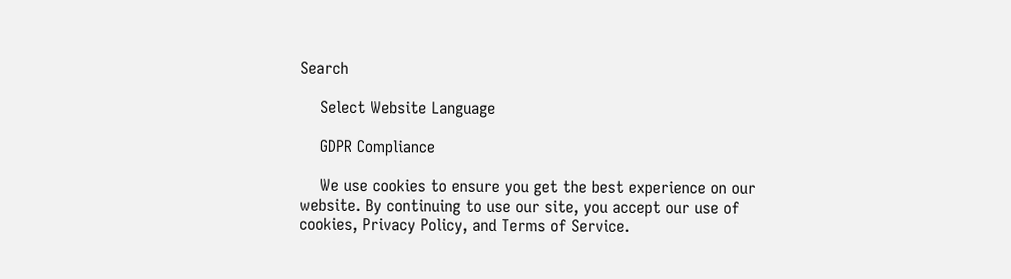Search

    Select Website Language

    GDPR Compliance

    We use cookies to ensure you get the best experience on our website. By continuing to use our site, you accept our use of cookies, Privacy Policy, and Terms of Service.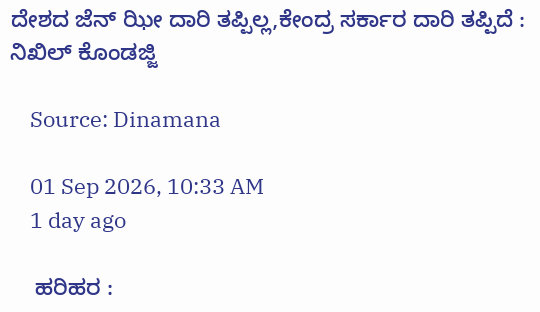ದೇಶದ ಜೆನ್ ಝೀ ದಾರಿ ತಪ್ಪಿಲ್ಲ,ಕೇಂದ್ರ ಸರ್ಕಾರ ದಾರಿ ತಪ್ಪಿದೆ : ನಿಖಿಲ್ ಕೊಂಡಜ್ಜಿ

    Source: Dinamana

    01 Sep 2026, 10:33 AM
    1 day ago

    ಹರಿಹರ :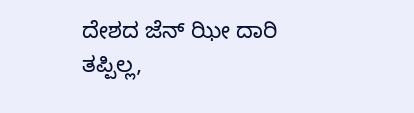ದೇಶದ ಜೆನ್ ಝೀ ದಾರಿ ತಪ್ಪಿಲ್ಲ,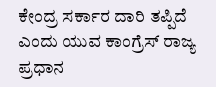ಕೇಂದ್ರ ಸರ್ಕಾರ ದಾರಿ ತಪ್ಪಿದೆ ಎಂದು ಯುವ ಕಾಂಗ್ರೆಸ್ ರಾಜ್ಯ ಪ್ರಧಾನ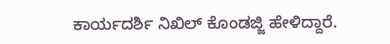ಕಾರ್ಯದರ್ಶಿ ನಿಖಿಲ್ ಕೊಂಡಜ್ಜಿ ಹೇಳಿದ್ದಾರೆ.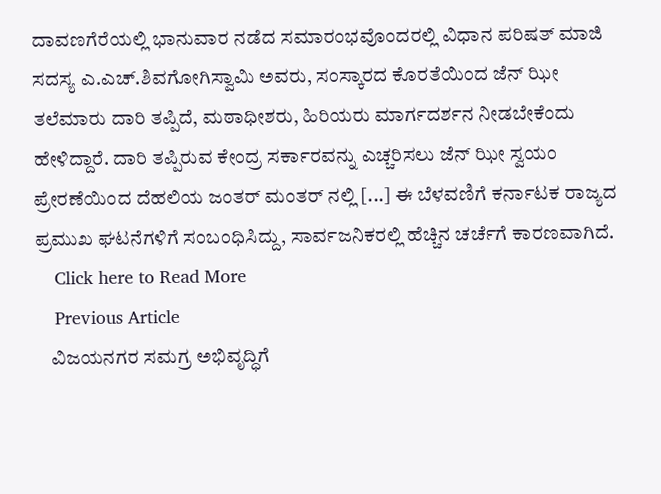ದಾವಣಗೆರೆಯಲ್ಲಿ ಭಾನುವಾರ ನಡೆದ ಸಮಾರಂಭವೊಂದರಲ್ಲಿ ವಿಧಾನ ಪರಿಷತ್ ಮಾಜಿ ಸದಸ್ಯ ಎ.ಎಚ್.ಶಿವಗೋಗಿಸ್ವಾಮಿ ಅವರು, ಸಂಸ್ಕಾರದ ಕೊರತೆಯಿಂದ ಜೆನ್ ಝೀ ತಲೆಮಾರು ದಾರಿ ತಪ್ಪಿದೆ, ಮಠಾಧೀಶರು, ಹಿರಿಯರು ಮಾರ್ಗದರ್ಶನ ನೀಡಬೇಕೆಂದು ಹೇಳಿದ್ದಾರೆ. ದಾರಿ ತಪ್ಪಿರುವ ಕೇಂದ್ರ ಸರ್ಕಾರವನ್ನು ಎಚ್ಚರಿಸಲು ಜೆನ್ ಝೀ ಸ್ವಯಂ ಪ್ರೇರಣೆಯಿಂದ ದೆಹಲಿಯ ಜಂತರ್ ಮಂತರ್ ನಲ್ಲಿ [...] ಈ ಬೆಳವಣಿಗೆ ಕರ್ನಾಟಕ ರಾಜ್ಯದ ಪ್ರಮುಖ ಘಟನೆಗಳಿಗೆ ಸಂಬಂಧಿಸಿದ್ದು, ಸಾರ್ವಜನಿಕರಲ್ಲಿ ಹೆಚ್ಚಿನ ಚರ್ಚೆಗೆ ಕಾರಣವಾಗಿದೆ.
    Click here to Read More
    Previous Article
    ವಿಜಯನಗರ ಸಮಗ್ರ ಅಭಿವೃದ್ಧಿಗೆ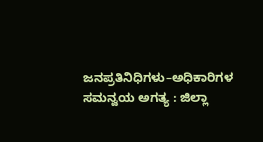ಜನಪ್ರತಿನಿಧಿಗಳು–ಅಧಿಕಾರಿಗಳ ಸಮನ್ವಯ ಅಗತ್ಯ : ಜಿಲ್ಲಾ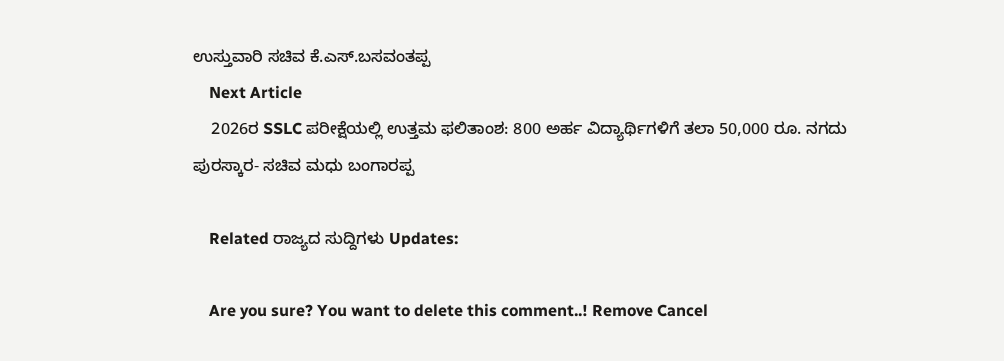ಉಸ್ತುವಾರಿ ಸಚಿವ ಕೆ.ಎಸ್.ಬಸವಂತಪ್ಪ
    Next Article
    2026ರ SSLC ಪರೀಕ್ಷೆಯಲ್ಲಿ ಉತ್ತಮ ಫಲಿತಾಂಶ: 800 ಅರ್ಹ ವಿದ್ಯಾರ್ಥಿಗಳಿಗೆ ತಲಾ 50,000 ರೂ. ನಗದು ಪುರಸ್ಕಾರ- ಸಚಿವ ಮಧು ಬಂಗಾರಪ್ಪ

    Related ರಾಜ್ಯದ ಸುದ್ದಿಗಳು Updates:

    Are you sure? You want to delete this comment..! Remove Cancel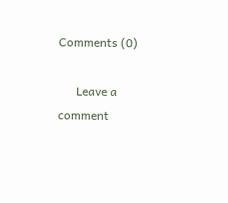Comments (0)

      Leave a comment